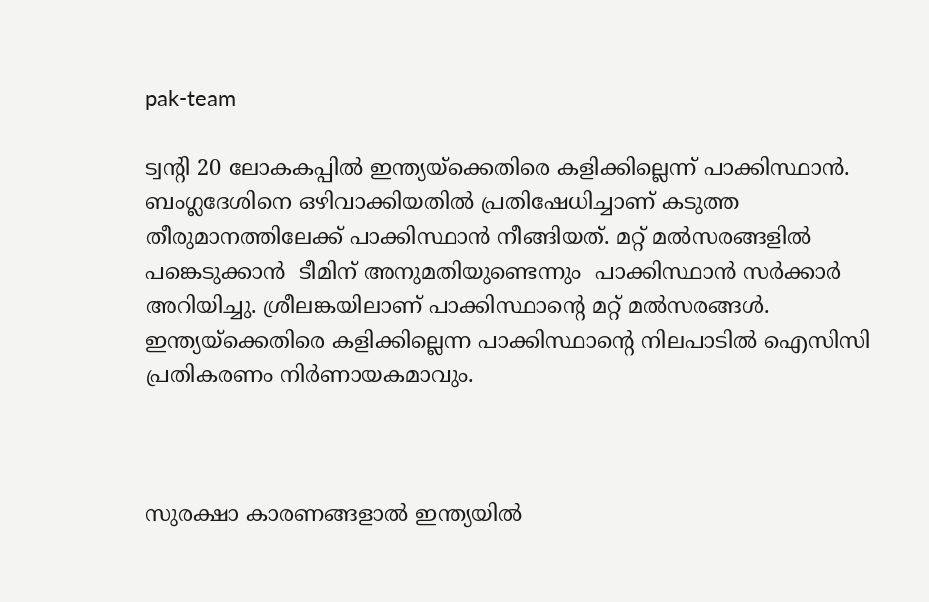pak-team

ട്വന്റി 20 ലോകകപ്പില്‍ ഇന്ത്യയ്ക്കെതിരെ കളിക്കില്ലെന്ന് പാക്കിസ്ഥാന്‍. ബംഗ്ലദേശിനെ ഒഴിവാക്കിയതില്‍ പ്രതിഷേധിച്ചാണ് കടുത്ത തീരുമാനത്തിലേക്ക് പാക്കിസ്ഥാന്‍ നീങ്ങിയത്. മറ്റ് മല്‍സരങ്ങളില്‍ പങ്കെടുക്കാന്‍  ടീമിന് അനുമതിയുണ്ടെന്നും  പാക്കിസ്ഥാന്‍ സര്‍ക്കാര്‍ അറിയിച്ചു. ശ്രീലങ്കയിലാണ് പാക്കിസ്ഥാന്റെ മറ്റ് മല്‍സരങ്ങള്‍. ഇന്ത്യയ്ക്കെതിരെ കളിക്കില്ലെന്ന പാക്കിസ്ഥാന്റെ നിലപാടില്‍ ഐസിസി പ്രതികരണം നിര്‍ണായകമാവും.



സുരക്ഷാ കാരണങ്ങളാൽ ഇന്ത്യയിൽ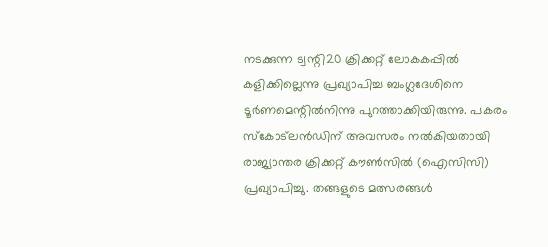നടക്കുന്ന ട്വന്റി20 ക്രിക്കറ്റ് ലോകകപ്പിൽ കളിക്കില്ലെന്നു പ്രഖ്യാപിച്ച ബംഗ്ലദേശിനെ ടൂർണമെന്റിൽനിന്നു പുറത്താക്കിയിരുന്നു. പകരം സ്കോട്‌ലൻഡിന് അവസരം നൽകിയതായി രാജ്യാന്തര ക്രിക്കറ്റ് കൗൺസിൽ (ഐസിസി) പ്രഖ്യാപിച്ചു. തങ്ങളുടെ മത്സരങ്ങൾ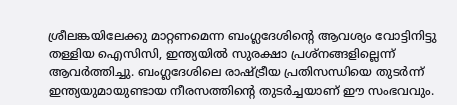ശ്രീലങ്കയിലേക്കു മാറ്റണമെന്ന ബംഗ്ലദേശിന്റെ ആവശ്യം വോട്ടിനിട്ടു തള്ളിയ ഐസിസി, ഇന്ത്യയിൽ സുരക്ഷാ പ്രശ്നങ്ങളില്ലെന്ന് ആവർത്തിച്ചു. ബംഗ്ലദേശിലെ രാഷ്ട്രീയ പ്രതിസന്ധിയെ തുടർന്ന് ഇന്ത്യയുമായുണ്ടായ നീരസത്തിന്റെ തുടർച്ചയാണ് ഈ സംഭവവും.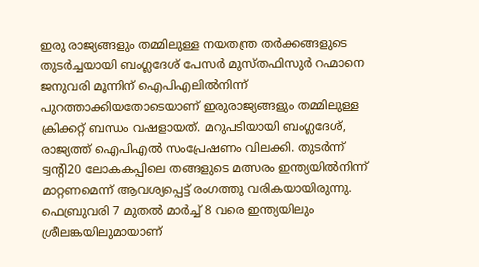ഇരു രാജ്യങ്ങളും തമ്മിലുള്ള നയതന്ത്ര തർക്കങ്ങളുടെ തുടർച്ചയായി ബംഗ്ലദേശ് പേസർ മുസ്തഫിസുർ റഹ്മാനെ ജനുവരി മൂന്നിന് ഐപിഎലിൽനിന്ന് പുറത്താക്കിയതോടെയാണ് ഇരുരാജ്യങ്ങളും തമ്മിലുള്ള ക്രിക്കറ്റ് ബന്ധം വഷളായത്. മറുപടിയായി ബംഗ്ലദേശ്, രാജ്യത്ത് ഐപിഎൽ സംപ്രേഷണം വിലക്കി. തുടർന്ന് ട്വന്റി20 ലോകകപ്പിലെ തങ്ങളുടെ മത്സരം ഇന്ത്യയിൽനിന്ന് മാറ്റണമെന്ന് ആവശ്യപ്പെട്ട് രംഗത്തു വരികയായിരുന്നു. ഫെബ്രുവരി 7 മുതൽ മാർച്ച് 8 വരെ ഇന്ത്യയിലും ശ്രീലങ്കയിലുമായാണ്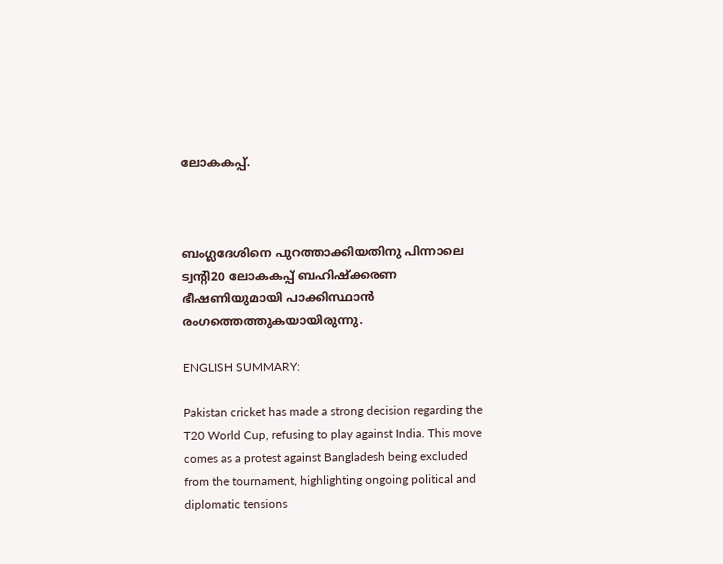ലോകകപ്പ്.



ബംഗ്ലദേശിനെ പുറത്താക്കിയതിനു പിന്നാലെ ട്വന്റി20 ലോകകപ്പ് ബഹിഷ്ക്കരണ ഭീഷണിയുമായി പാക്കിസ്ഥാന്‍ രംഗത്തെത്തുകയായിരുന്നു.

ENGLISH SUMMARY:

Pakistan cricket has made a strong decision regarding the T20 World Cup, refusing to play against India. This move comes as a protest against Bangladesh being excluded from the tournament, highlighting ongoing political and diplomatic tensions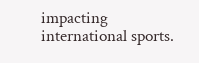impacting international sports.